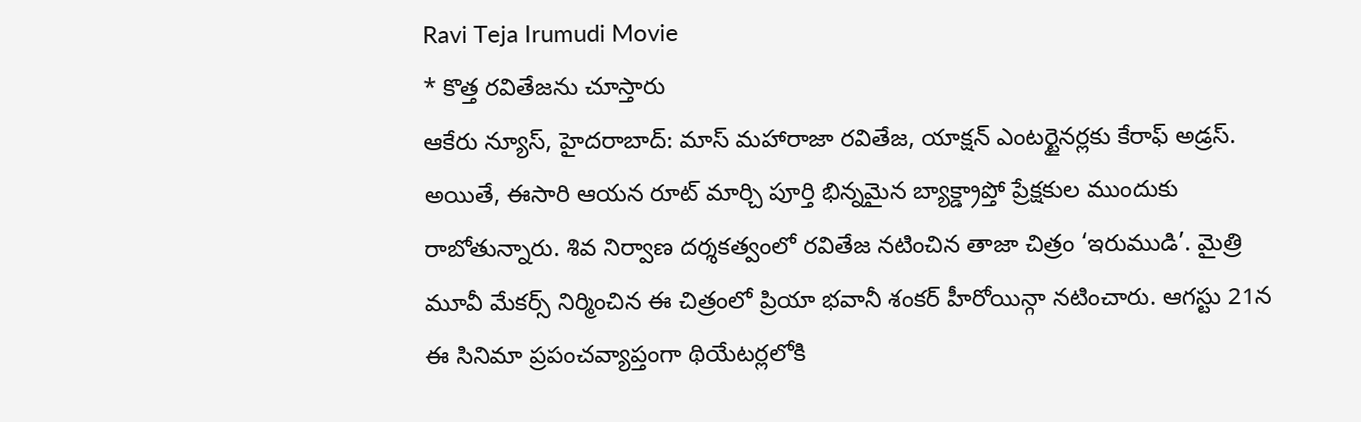Ravi Teja Irumudi Movie
* కొత్త రవితేజను చూస్తారు
ఆకేరు న్యూస్, హైదరాబాద్: మాస్ మహారాజా రవితేజ, యాక్షన్ ఎంటర్టైనర్లకు కేరాఫ్ అడ్రస్. అయితే, ఈసారి ఆయన రూట్ మార్చి పూర్తి భిన్నమైన బ్యాక్డ్రాప్తో ప్రేక్షకుల ముందుకు రాబోతున్నారు. శివ నిర్వాణ దర్శకత్వంలో రవితేజ నటించిన తాజా చిత్రం ‘ఇరుముడి’. మైత్రి మూవీ మేకర్స్ నిర్మించిన ఈ చిత్రంలో ప్రియా భవానీ శంకర్ హీరోయిన్గా నటించారు. ఆగస్టు 21న ఈ సినిమా ప్రపంచవ్యాప్తంగా థియేటర్లలోకి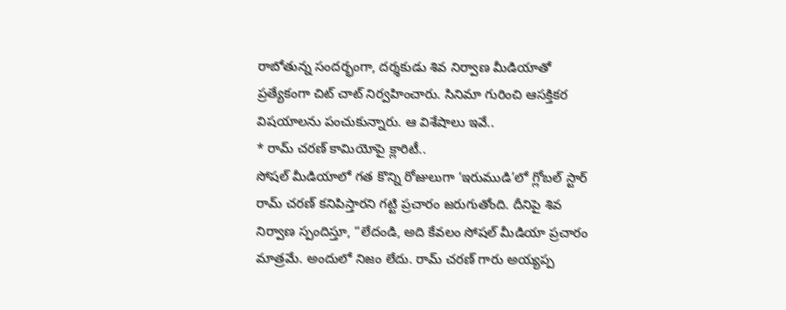రాబోతున్న సందర్భంగా, దర్శకుడు శివ నిర్వాణ మీడియాతో ప్రత్యేకంగా చిట్ చాట్ నిర్వహించారు. సినిమా గురించి ఆసక్తికర విషయాలను పంచుకున్నారు. ఆ విశేషాలు ఇవే..
* రామ్ చరణ్ కామియోపై క్లారిటీ..
సోషల్ మీడియాలో గత కొన్ని రోజులుగా ‘ఇరుముడి’లో గ్లోబల్ స్టార్ రామ్ చరణ్ కనిపిస్తారని గట్టి ప్రచారం జరుగుతోంది. దీనిపై శివ నిర్వాణ స్పందిస్తూ, “లేదండి, అది కేవలం సోషల్ మీడియా ప్రచారం మాత్రమే. అందులో నిజం లేదు. రామ్ చరణ్ గారు అయ్యప్ప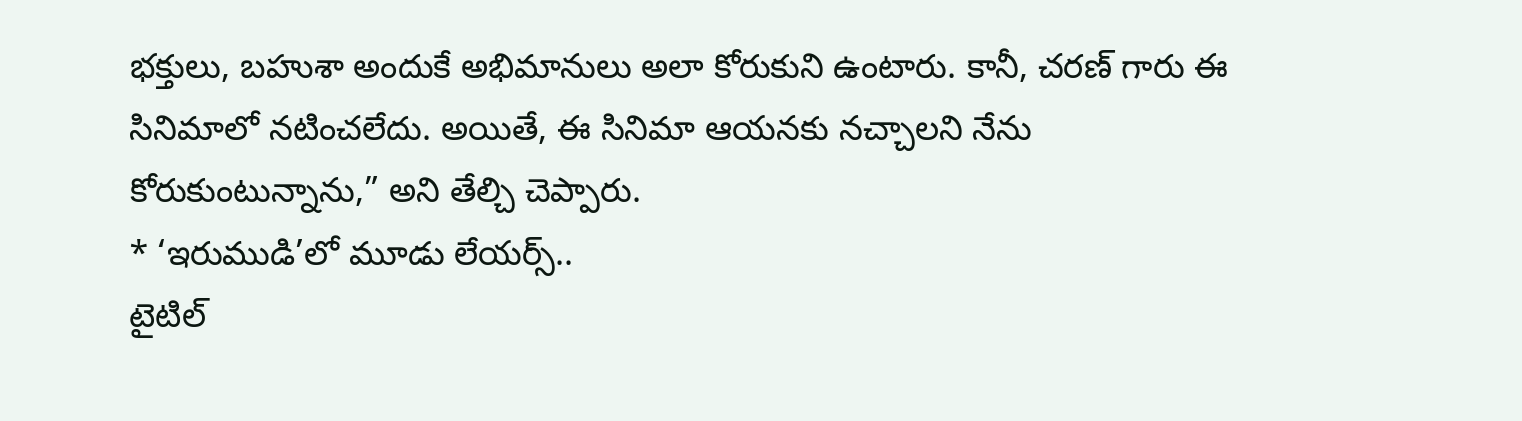భక్తులు, బహుశా అందుకే అభిమానులు అలా కోరుకుని ఉంటారు. కానీ, చరణ్ గారు ఈ సినిమాలో నటించలేదు. అయితే, ఈ సినిమా ఆయనకు నచ్చాలని నేను కోరుకుంటున్నాను,” అని తేల్చి చెప్పారు.
* ‘ఇరుముడి’లో మూడు లేయర్స్..
టైటిల్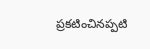ప్రకటించినప్పటి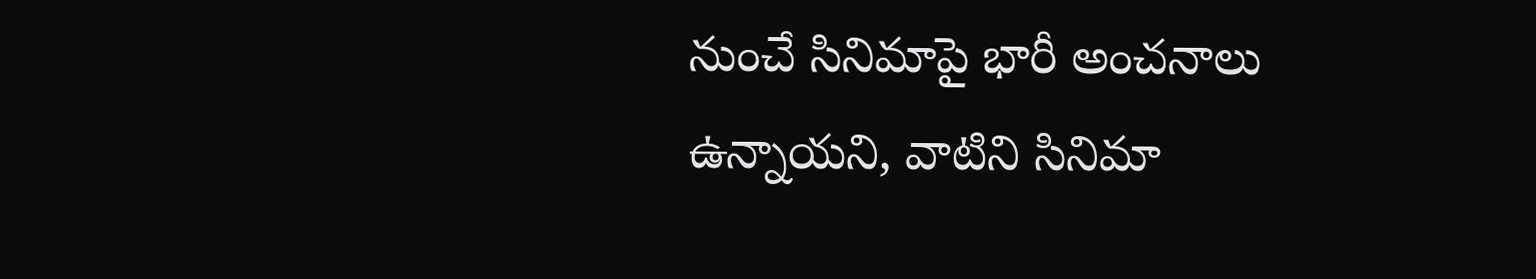నుంచే సినిమాపై భారీ అంచనాలు ఉన్నాయని, వాటిని సినిమా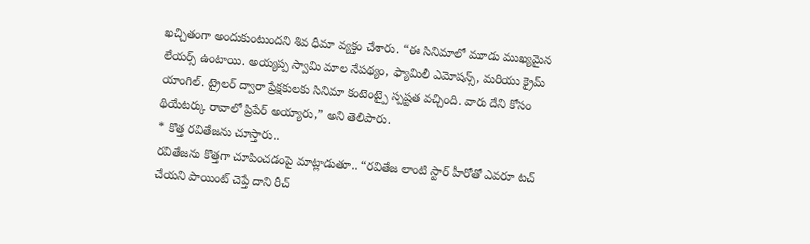ఖచ్చితంగా అందుకుంటుందని శివ ధీమా వ్యక్తం చేశారు. “ఈ సినిమాలో మూడు ముఖ్యమైన లేయర్స్ ఉంటాయి. అయ్యప్ప స్వామి మాల నేపథ్యం, ఫ్యామిలీ ఎమోషన్స్, మరియు క్రైమ్ యాంగిల్. ట్రైలర్ ద్వారా ప్రేక్షకులకు సినిమా కంటెంట్పై స్పష్టత వచ్చింది. వారు దేని కోసం థియేటర్కు రావాలో ప్రిపేర్ అయ్యారు,” అని తెలిపారు.
* కొత్త రవితేజను చూస్తారు..
రవితేజను కొత్తగా చూపించడంపై మాట్లాడుతూ.. “రవితేజ లాంటి స్టార్ హీరోతో ఎవరూ టచ్ చేయని పాయింట్ చెప్తే దాని రీచ్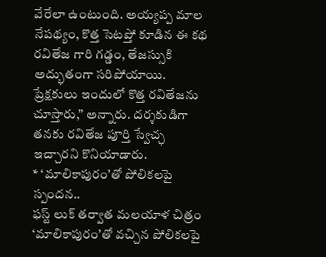వేరేలా ఉంటుంది. అయ్యప్ప మాల నేపథ్యం, కొత్త సెటప్తో కూడిన ఈ కథ రవితేజ గారి గడ్డం, తేజస్సుకి అద్భుతంగా సరిపోయాయి. ప్రేక్షకులు ఇందులో కొత్త రవితేజను చూస్తారు,” అన్నారు. దర్శకుడిగా తనకు రవితేజ పూర్తి స్వేచ్ఛ ఇచ్చారని కొనియాడారు.
* ‘మాలికాపురం’తో పోలికలపై స్పందన..
ఫస్ట్ లుక్ తర్వాత మలయాళ చిత్రం ‘మాలికాపురం’తో వచ్చిన పోలికలపై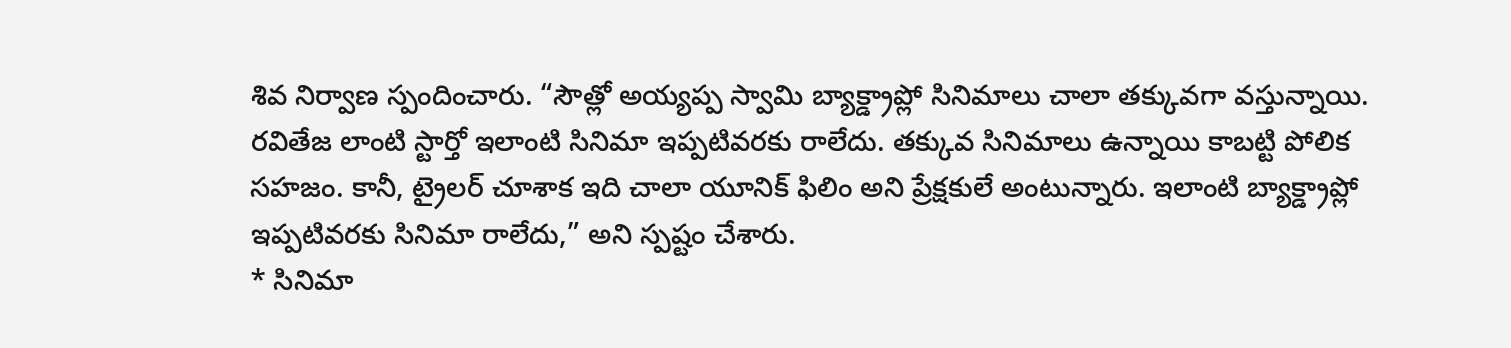శివ నిర్వాణ స్పందించారు. “సౌత్లో అయ్యప్ప స్వామి బ్యాక్డ్రాప్లో సినిమాలు చాలా తక్కువగా వస్తున్నాయి. రవితేజ లాంటి స్టార్తో ఇలాంటి సినిమా ఇప్పటివరకు రాలేదు. తక్కువ సినిమాలు ఉన్నాయి కాబట్టి పోలిక సహజం. కానీ, ట్రైలర్ చూశాక ఇది చాలా యూనిక్ ఫిలిం అని ప్రేక్షకులే అంటున్నారు. ఇలాంటి బ్యాక్డ్రాప్లో ఇప్పటివరకు సినిమా రాలేదు,” అని స్పష్టం చేశారు.
* సినిమా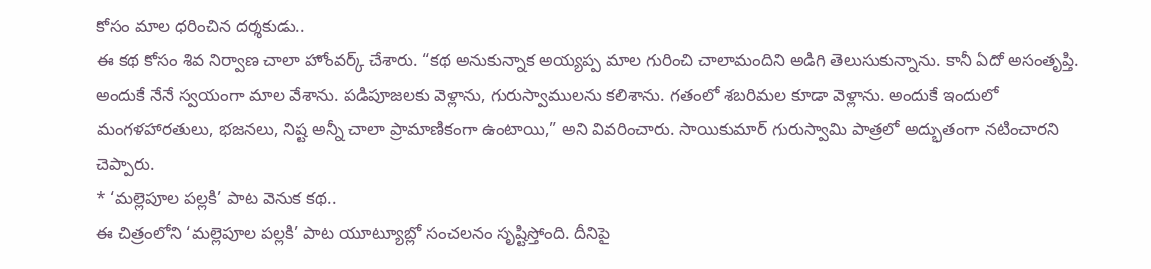కోసం మాల ధరించిన దర్శకుడు..
ఈ కథ కోసం శివ నిర్వాణ చాలా హోంవర్క్ చేశారు. “కథ అనుకున్నాక అయ్యప్ప మాల గురించి చాలామందిని అడిగి తెలుసుకున్నాను. కానీ ఏదో అసంతృప్తి. అందుకే నేనే స్వయంగా మాల వేశాను. పడిపూజలకు వెళ్లాను, గురుస్వాములను కలిశాను. గతంలో శబరిమల కూడా వెళ్లాను. అందుకే ఇందులో మంగళహారతులు, భజనలు, నిష్ట అన్నీ చాలా ప్రామాణికంగా ఉంటాయి,” అని వివరించారు. సాయికుమార్ గురుస్వామి పాత్రలో అద్భుతంగా నటించారని చెప్పారు.
* ‘మల్లెపూల పల్లకి’ పాట వెనుక కథ..
ఈ చిత్రంలోని ‘మల్లెపూల పల్లకి’ పాట యూట్యూబ్లో సంచలనం సృష్టిస్తోంది. దీనిపై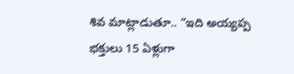శివ మాట్లాడుతూ.. “ఇది అయ్యప్ప భక్తులు 15 ఏళ్లుగా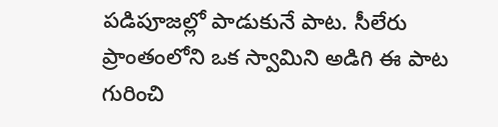పడిపూజల్లో పాడుకునే పాట. సీలేరు ప్రాంతంలోని ఒక స్వామిని అడిగి ఈ పాట గురించి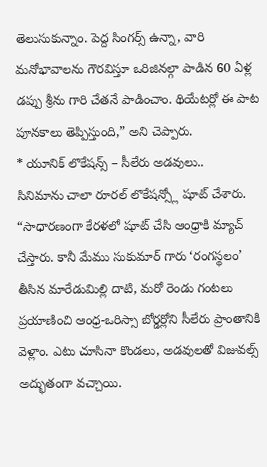తెలుసుకున్నాం. పెద్ద సింగర్స్ ఉన్నా, వారి మనోభావాలను గౌరవిస్తూ ఒరిజినల్గా పాడిన 60 ఏళ్ల డప్పు శ్రీను గారి చేతనే పాడించాం. థియేటర్లో ఈ పాట పూనకాలు తెప్పిస్తుంది,” అని చెప్పారు.
* యూనిక్ లొకేషన్స్ – సీలేరు అడవులు..
సినిమాను చాలా రూరల్ లొకేషన్స్లో షూట్ చేశారు. “సాధారణంగా కేరళలో షూట్ చేసి ఆంధ్రాకి మ్యాచ్ చేస్తారు. కానీ మేము సుకుమార్ గారు ‘రంగస్థలం’ తీసిన మారేడుమిల్లి దాటి, మరో రెండు గంటలు ప్రయాణించి ఆంధ్ర-ఒరిస్సా బోర్డర్లోని సీలేరు ప్రాంతానికి వెళ్లాం. ఎటు చూసినా కొండలు, అడవులతో విజువల్స్ అద్భుతంగా వచ్చాయి.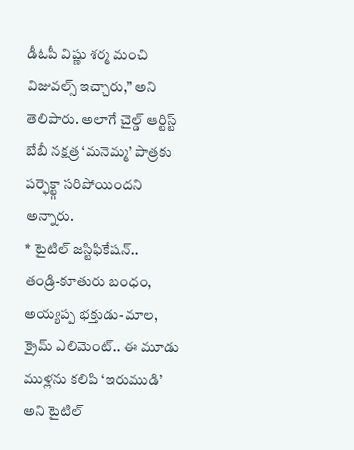డీఓపీ విష్ణు శర్మ మంచి విజువల్స్ ఇచ్చారు,” అని తెలిపారు. అలాగే చైల్డ్ ఆర్టిస్ట్ బేబీ నక్షత్ర ‘మనెమ్మ’ పాత్రకు పర్ఫెక్ట్గా సరిపోయిందని అన్నారు.
* టైటిల్ జస్టిఫికేషన్..
తండ్రి-కూతురు బంధం, అయ్యప్ప భక్తుడు-మాల, క్రైమ్ ఎలిమెంట్.. ఈ మూడు ముళ్లను కలిపి ‘ఇరుముడి’ అని టైటిల్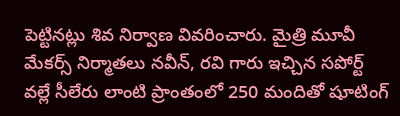పెట్టినట్లు శివ నిర్వాణ వివరించారు. మైత్రి మూవీ మేకర్స్ నిర్మాతలు నవీన్, రవి గారు ఇచ్చిన సపోర్ట్ వల్లే సీలేరు లాంటి ప్రాంతంలో 250 మందితో షూటింగ్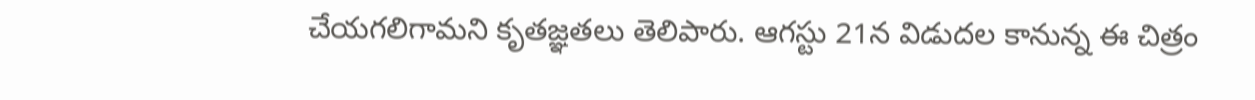చేయగలిగామని కృతజ్ఞతలు తెలిపారు. ఆగస్టు 21న విడుదల కానున్న ఈ చిత్రం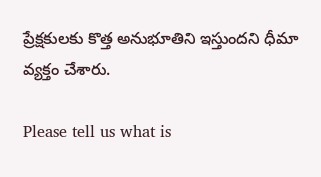ప్రేక్షకులకు కొత్త అనుభూతిని ఇస్తుందని ధీమా వ్యక్తం చేశారు.

Please tell us what is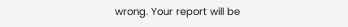wrong. Your report will be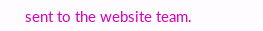sent to the website team.